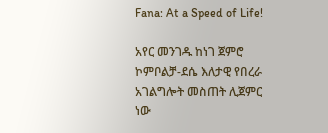Fana: At a Speed of Life!

አየር መንገዱ ከነገ ጀምሮ ኮምቦልቻ-ደሴ እለታዊ የበረራ አገልግሎት መስጠት ሊጀምር ነው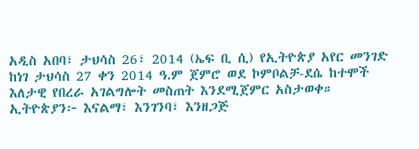አዲስ አበባ፣ ታህሳስ 26፣ 2014 (ኤፍ ቢ ሲ) የኢትዮጵያ አየር መንገድ ከነገ ታህሳስ 27 ቀን 2014 ዓ.ም ጀምሮ ወደ ኮምቦልቻ-ደሴ ከተሞች እለታዊ የበረራ አገልግሎት መስጠት እንደሚጀምር አስታወቀ።
ኢትዮጵያን፦ እናልማ፣ እንገንባ፣ እንዘጋጅ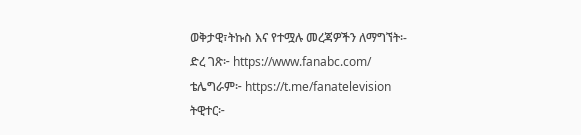ወቅታዊ፣ትኩስ እና የተሟሉ መረጃዎችን ለማግኘት፡-
ድረ ገጽ፦ https://www.fanabc.com/
ቴሌግራም፦ https://t.me/fanatelevision
ትዊተር፦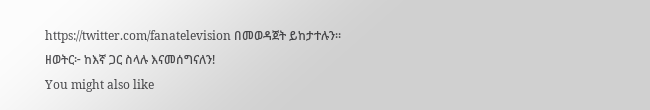https://twitter.com/fanatelevision በመወዳጀት ይከታተሉን፡፡
ዘወትር፦ ከእኛ ጋር ስላሉ እናመሰግናለን!
You might also like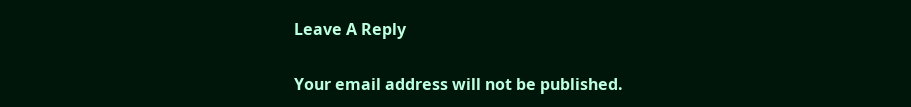Leave A Reply

Your email address will not be published.